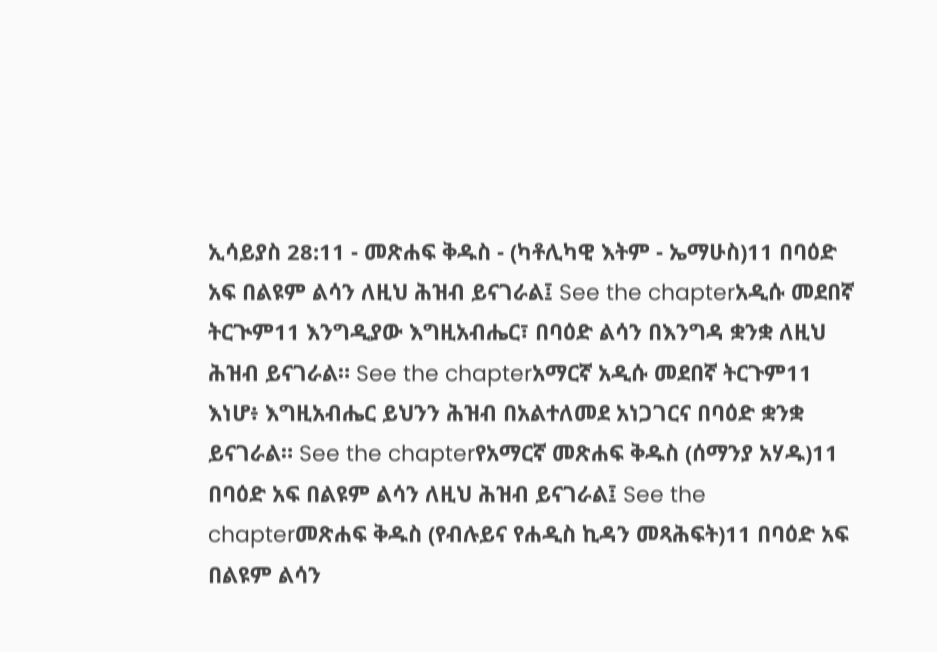ኢሳይያስ 28:11 - መጽሐፍ ቅዱስ - (ካቶሊካዊ እትም - ኤማሁስ)11 በባዕድ አፍ በልዩም ልሳን ለዚህ ሕዝብ ይናገራል፤ See the chapterአዲሱ መደበኛ ትርጒም11 እንግዲያው እግዚአብሔር፣ በባዕድ ልሳን በእንግዳ ቋንቋ ለዚህ ሕዝብ ይናገራል። See the chapterአማርኛ አዲሱ መደበኛ ትርጉም11 እነሆ፥ እግዚአብሔር ይህንን ሕዝብ በአልተለመደ አነጋገርና በባዕድ ቋንቋ ይናገራል። See the chapterየአማርኛ መጽሐፍ ቅዱስ (ሰማንያ አሃዱ)11 በባዕድ አፍ በልዩም ልሳን ለዚህ ሕዝብ ይናገራል፤ See the chapterመጽሐፍ ቅዱስ (የብሉይና የሐዲስ ኪዳን መጻሕፍት)11 በባዕድ አፍ በልዩም ልሳን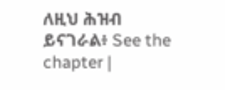ለዚህ ሕዝብ ይናገራል፥ See the chapter |